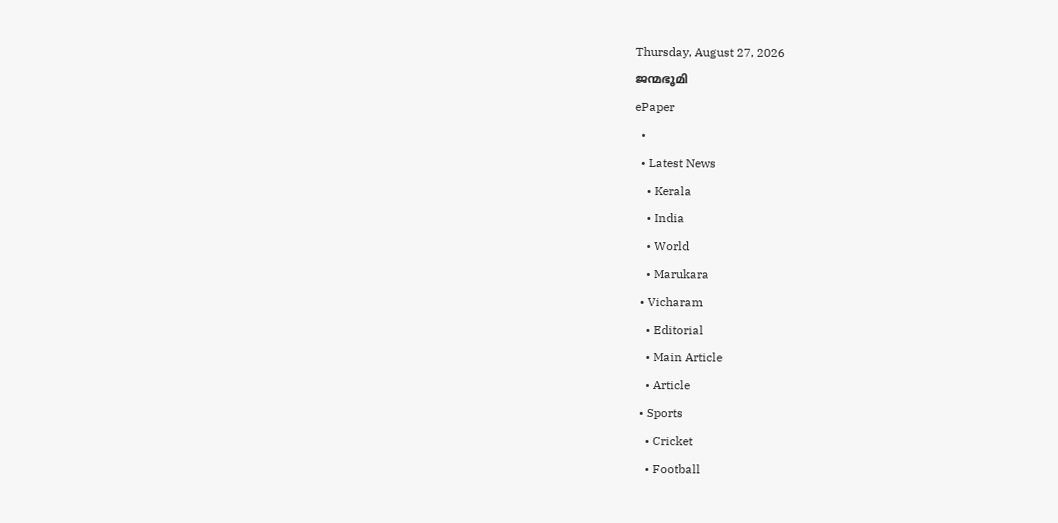Thursday, August 27, 2026
ജന്മഭൂമി
ePaper
  •
  • Latest News
    • Kerala
    • India
    • World
    • Marukara
  • Vicharam
    • Editorial
    • Main Article
    • Article
  • Sports
    • Cricket
    • Football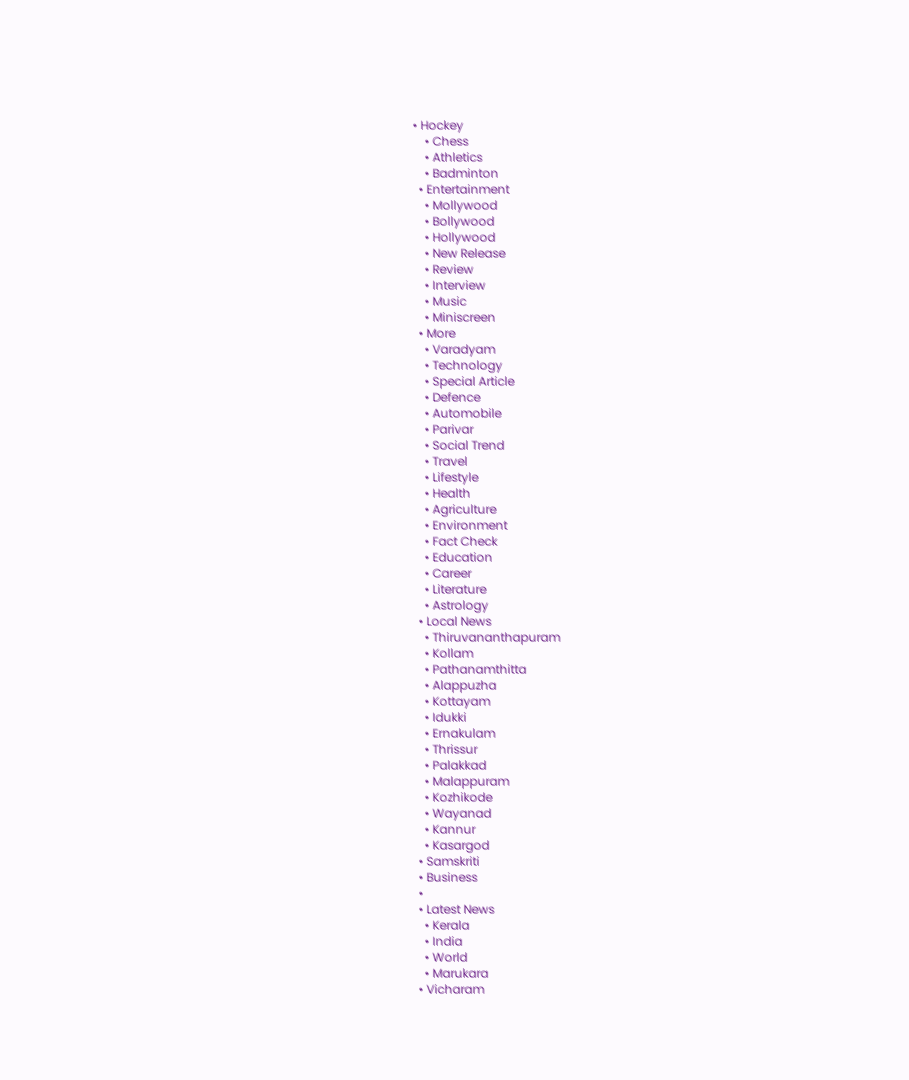• Hockey
    • Chess
    • Athletics
    • Badminton
  • Entertainment
    • Mollywood
    • Bollywood
    • Hollywood
    • New Release
    • Review
    • Interview
    • Music
    • Miniscreen
  • More
    • Varadyam
    • Technology
    • Special Article
    • Defence
    • Automobile
    • Parivar
    • Social Trend
    • Travel
    • Lifestyle
    • Health
    • Agriculture
    • Environment
    • Fact Check
    • Education
    • Career
    • Literature
    • Astrology
  • Local News
    • Thiruvananthapuram
    • Kollam
    • Pathanamthitta
    • Alappuzha
    • Kottayam
    • Idukki
    • Ernakulam
    • Thrissur
    • Palakkad
    • Malappuram
    • Kozhikode
    • Wayanad
    • Kannur
    • Kasargod
  • Samskriti
  • Business
  •
  • Latest News
    • Kerala
    • India
    • World
    • Marukara
  • Vicharam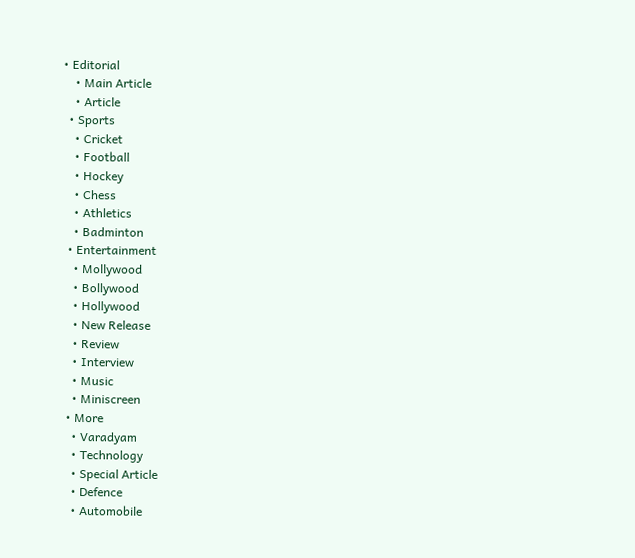• Editorial
    • Main Article
    • Article
  • Sports
    • Cricket
    • Football
    • Hockey
    • Chess
    • Athletics
    • Badminton
  • Entertainment
    • Mollywood
    • Bollywood
    • Hollywood
    • New Release
    • Review
    • Interview
    • Music
    • Miniscreen
  • More
    • Varadyam
    • Technology
    • Special Article
    • Defence
    • Automobile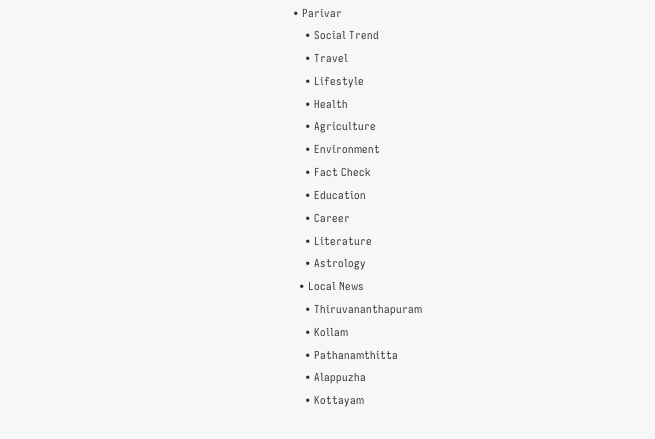• Parivar
    • Social Trend
    • Travel
    • Lifestyle
    • Health
    • Agriculture
    • Environment
    • Fact Check
    • Education
    • Career
    • Literature
    • Astrology
  • Local News
    • Thiruvananthapuram
    • Kollam
    • Pathanamthitta
    • Alappuzha
    • Kottayam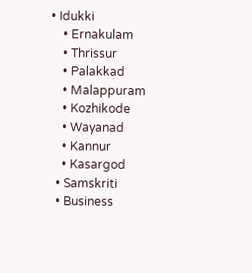• Idukki
    • Ernakulam
    • Thrissur
    • Palakkad
    • Malappuram
    • Kozhikode
    • Wayanad
    • Kannur
    • Kasargod
  • Samskriti
  • Business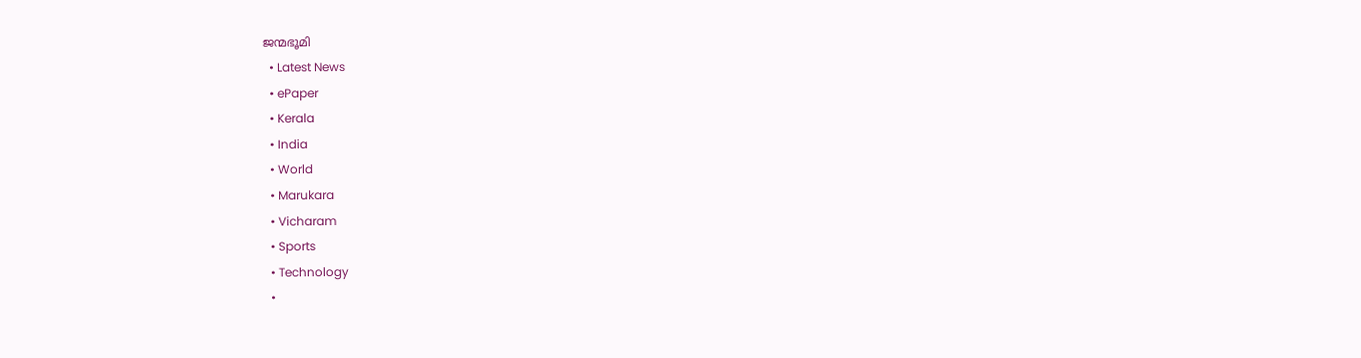ജന്മഭൂമി
  • Latest News
  • ePaper
  • Kerala
  • India
  • World
  • Marukara
  • Vicharam
  • Sports
  • Technology
  •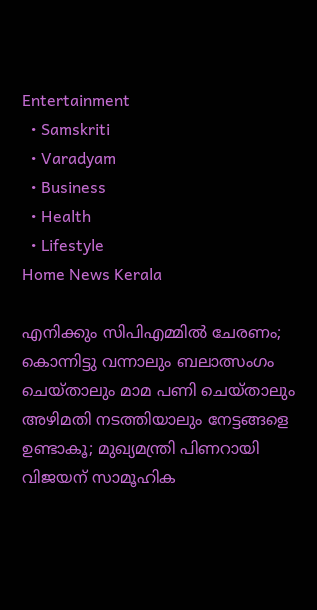Entertainment
  • Samskriti
  • Varadyam
  • Business
  • Health
  • Lifestyle
Home News Kerala

എനിക്കും സിപിഎമ്മില്‍ ചേരണം; കൊന്നിട്ടു വന്നാലും ബലാത്സംഗം ചെയ്താലും മാമ പണി ചെയ്താലും അഴിമതി നടത്തിയാലും നേട്ടങ്ങളെ ഉണ്ടാകൂ; മുഖ്യമന്ത്രി പിണറായി വിജയന് സാമൂഹിക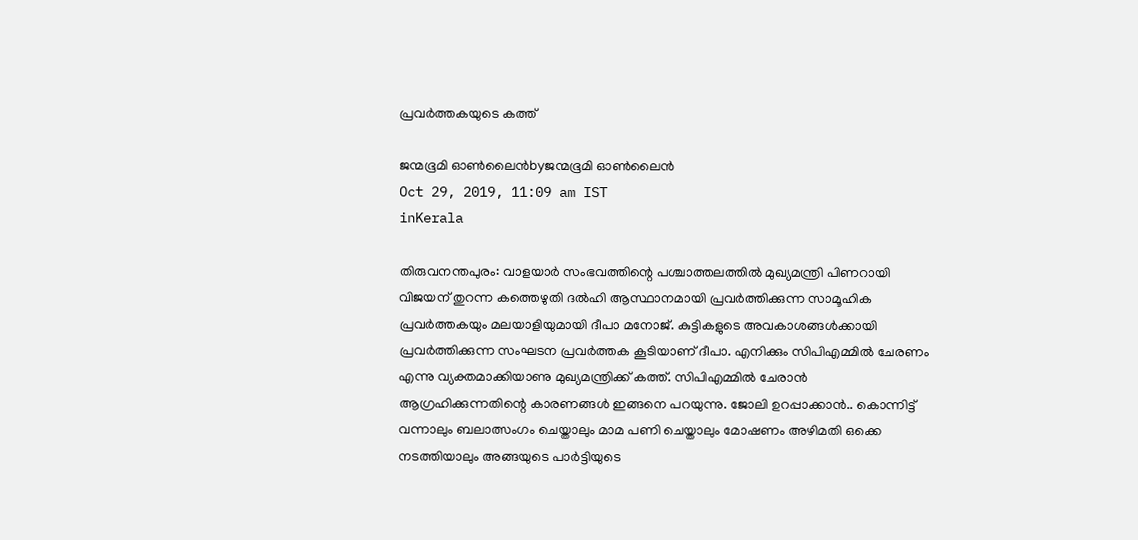പ്രവര്‍ത്തകയുടെ കത്ത്

ജന്മഭൂമി ഓണ്‍ലൈന്‍byജന്മഭൂമി ഓണ്‍ലൈന്‍
Oct 29, 2019, 11:09 am IST
inKerala

തിരുവനന്തപുരം: വാളയാര്‍ സംഭവത്തിന്റെ പശ്ചാത്തലത്തില്‍ മുഖ്യമന്ത്രി പിണറായി വിജയന് തുറന്ന കത്തെഴുതി ദല്‍ഹി ആസ്ഥാനമായി പ്രവര്‍ത്തിക്കുന്ന സാമൂഹിക പ്രവര്‍ത്തകയും മലയാളിയുമായി ദീപാ മനോജ്. കുട്ടികളുടെ അവകാശങ്ങള്‍ക്കായി പ്രവര്‍ത്തിക്കുന്ന സംഘടന പ്രവര്‍ത്തക കൂടിയാണ് ദീപാ. എനിക്കും സിപിഎമ്മില്‍ ചേരണം എന്നു വ്യക്തമാക്കിയാണു മുഖ്യമന്ത്രിക്ക് കത്ത്. സിപിഎമ്മില്‍ ചേരാന്‍ ആഗ്രഹിക്കുന്നതിന്റെ കാരണങ്ങള്‍ ഇങ്ങനെ പറയുന്നു. ജോലി ഉറപ്പാക്കാന്‍.. കൊന്നിട്ട് വന്നാലും ബലാത്സംഗം ചെയ്താലും മാമ പണി ചെയ്താലും മോഷണം അഴിമതി ഒക്കെ നടത്തിയാലും അങ്ങയുടെ പാര്‍ട്ടിയുടെ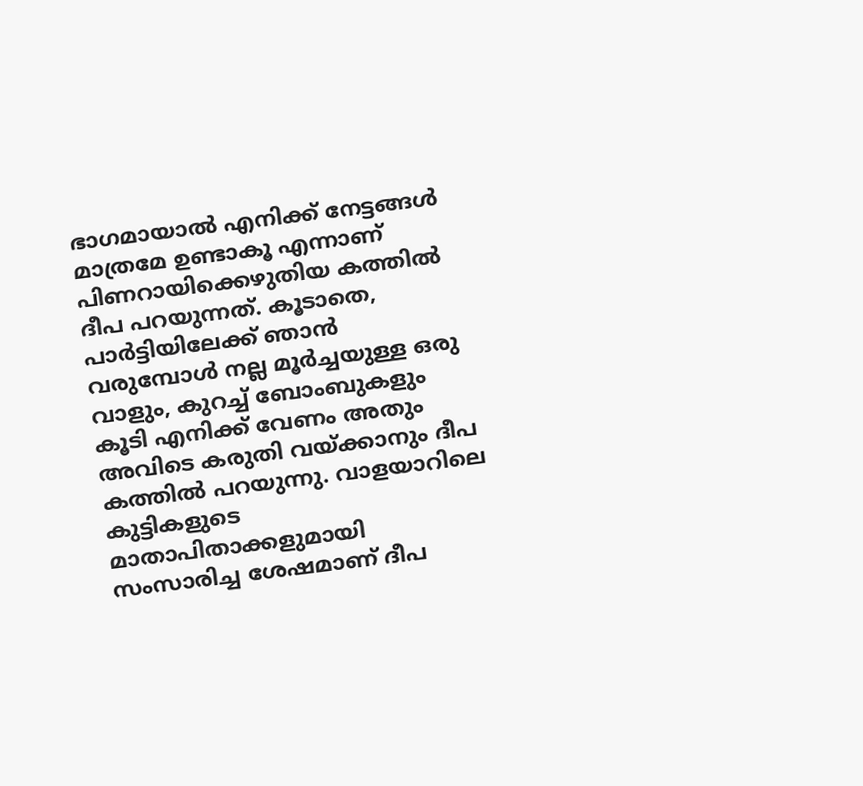ഭാഗമായാല്‍ എനിക്ക് നേട്ടങ്ങള്‍ മാത്രമേ ഉണ്ടാകൂ എന്നാണ്  പിണറായിക്കെഴുതിയ കത്തില്‍ ദീപ പറയുന്നത്. കൂടാതെ, പാര്‍ട്ടിയിലേക്ക് ഞാന്‍ വരുമ്പോള്‍ നല്ല മൂര്‍ച്ചയുള്ള ഒരു വാളും, കുറച്ച് ബോംബുകളും കൂടി എനിക്ക് വേണം അതും അവിടെ കരുതി വയ്‌ക്കാനും ദീപ കത്തില്‍ പറയുന്നു. വാളയാറിലെ കുട്ടികളുടെ മാതാപിതാക്കളുമായി സംസാരിച്ച ശേഷമാണ് ദീപ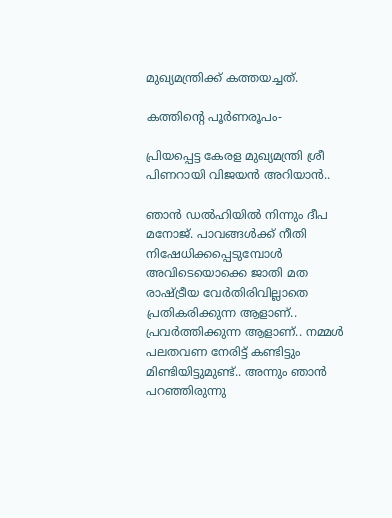മുഖ്യമന്ത്രിക്ക് കത്തയച്ചത്.

കത്തിന്റെ പൂര്‍ണരൂപം-

പ്രിയപ്പെട്ട കേരള മുഖ്യമന്ത്രി ശ്രീ പിണറായി വിജയന്‍ അറിയാന്‍..

ഞാന്‍ ഡല്‍ഹിയില്‍ നിന്നും ദീപ മനോജ്. പാവങ്ങള്‍ക്ക് നീതി നിഷേധിക്കപ്പെടുമ്പോള്‍ അവിടെയൊക്കെ ജാതി മത രാഷ്‌ട്രീയ വേര്‍തിരിവില്ലാതെ പ്രതികരിക്കുന്ന ആളാണ്.. പ്രവര്‍ത്തിക്കുന്ന ആളാണ്.. നമ്മള്‍ പലതവണ നേരിട്ട് കണ്ടിട്ടും മിണ്ടിയിട്ടുമുണ്ട്.. അന്നും ഞാന്‍ പറഞ്ഞിരുന്നു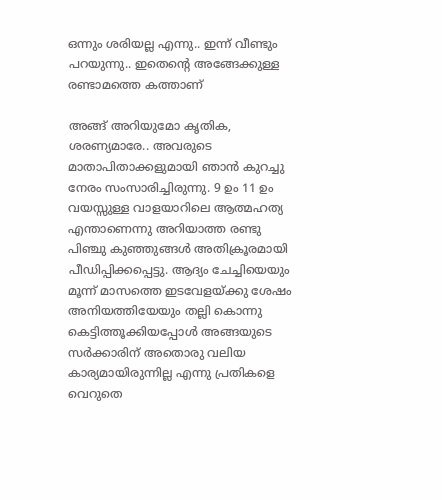ഒന്നും ശരിയല്ല എന്നു.. ഇന്ന് വീണ്ടും പറയുന്നു.. ഇതെന്റെ അങ്ങേക്കുള്ള രണ്ടാമത്തെ കത്താണ്

അങ്ങ് അറിയുമോ കൃതിക, ശരണ്യമാരേ.. അവരുടെ മാതാപിതാക്കളുമായി ഞാന്‍ കുറച്ചു നേരം സംസാരിച്ചിരുന്നു. 9 ഉം 11 ഉം വയസ്സുള്ള വാളയാറിലെ ആത്മഹത്യ എന്താണെന്നു അറിയാത്ത രണ്ടു പിഞ്ചു കുഞ്ഞുങ്ങള്‍ അതിക്രൂരമായി പീഡിപ്പിക്കപ്പെട്ടു. ആദ്യം ചേച്ചിയെയും മൂന്ന് മാസത്തെ ഇടവേളയ്‌ക്കു ശേഷം അനിയത്തിയേയും തല്ലി കൊന്നു കെട്ടിത്തൂക്കിയപ്പോള്‍ അങ്ങയുടെ സര്‍ക്കാരിന് അതൊരു വലിയ കാര്യമായിരുന്നില്ല എന്നു പ്രതികളെ വെറുതെ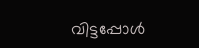വിട്ടപ്പോള്‍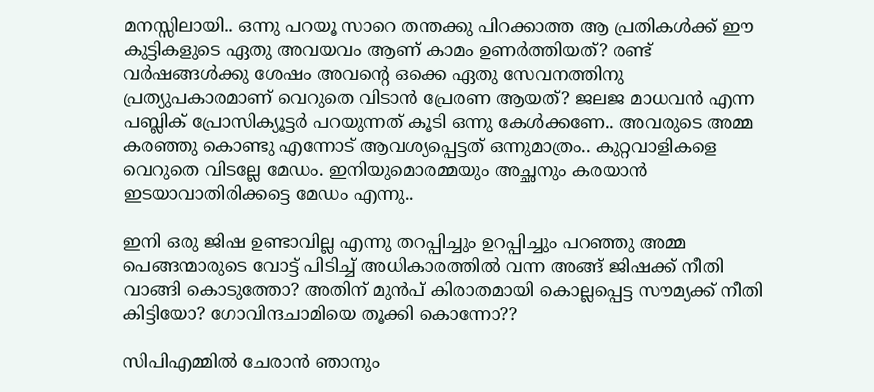മനസ്സിലായി.. ഒന്നു പറയൂ സാറെ തന്തക്കു പിറക്കാത്ത ആ പ്രതികള്‍ക്ക് ഈ കുട്ടികളുടെ ഏതു അവയവം ആണ് കാമം ഉണര്‍ത്തിയത്? രണ്ട് വര്‍ഷങ്ങള്‍ക്കു ശേഷം അവന്റെ ഒക്കെ ഏതു സേവനത്തിനു പ്രത്യുപകാരമാണ് വെറുതെ വിടാന്‍ പ്രേരണ ആയത്? ജലജ മാധവന്‍ എന്ന പബ്ലിക് പ്രോസിക്യൂട്ടര്‍ പറയുന്നത് കൂടി ഒന്നു കേള്‍ക്കണേ.. അവരുടെ അമ്മ കരഞ്ഞു കൊണ്ടു എന്നോട് ആവശ്യപ്പെട്ടത് ഒന്നുമാത്രം.. കുറ്റവാളികളെ വെറുതെ വിടല്ലേ മേഡം. ഇനിയുമൊരമ്മയും അച്ഛനും കരയാന്‍ ഇടയാവാതിരിക്കട്ടെ മേഡം എന്നു..

ഇനി ഒരു ജിഷ ഉണ്ടാവില്ല എന്നു തറപ്പിച്ചും ഉറപ്പിച്ചും പറഞ്ഞു അമ്മ പെങ്ങന്മാരുടെ വോട്ട് പിടിച്ച് അധികാരത്തില്‍ വന്ന അങ്ങ് ജിഷക്ക് നീതി വാങ്ങി കൊടുത്തോ? അതിന് മുന്‍പ് കിരാതമായി കൊല്ലപ്പെട്ട സൗമ്യക്ക് നീതി കിട്ടിയോ? ഗോവിന്ദചാമിയെ തൂക്കി കൊന്നോ??

സിപിഎമ്മില്‍ ചേരാന്‍ ഞാനും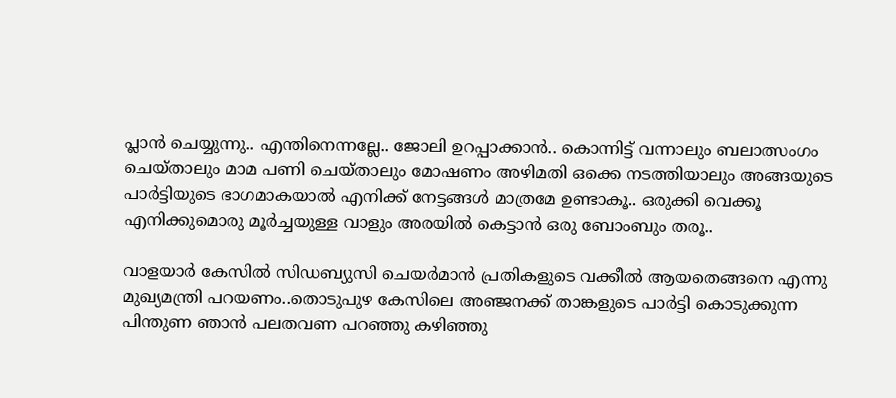പ്ലാന്‍ ചെയ്യുന്നു.. എന്തിനെന്നല്ലേ.. ജോലി ഉറപ്പാക്കാന്‍.. കൊന്നിട്ട് വന്നാലും ബലാത്സംഗം ചെയ്താലും മാമ പണി ചെയ്താലും മോഷണം അഴിമതി ഒക്കെ നടത്തിയാലും അങ്ങയുടെ പാര്‍ട്ടിയുടെ ഭാഗമാകയാല്‍ എനിക്ക് നേട്ടങ്ങള്‍ മാത്രമേ ഉണ്ടാകൂ.. ഒരുക്കി വെക്കൂ എനിക്കുമൊരു മൂര്‍ച്ചയുള്ള വാളും അരയില്‍ കെട്ടാന്‍ ഒരു ബോംബും തരൂ..

വാളയാര്‍ കേസില്‍ സിഡബ്യുസി ചെയര്‍മാന്‍ പ്രതികളുടെ വക്കീല്‍ ആയതെങ്ങനെ എന്നു മുഖ്യമന്ത്രി പറയണം..തൊടുപുഴ കേസിലെ അഞ്ജനക്ക് താങ്കളുടെ പാര്‍ട്ടി കൊടുക്കുന്ന പിന്തുണ ഞാന്‍ പലതവണ പറഞ്ഞു കഴിഞ്ഞു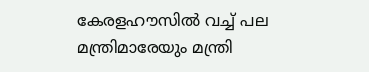കേരളഹൗസില്‍ വച്ച് പല മന്ത്രിമാരേയും മന്ത്രി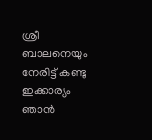ശ്രീ ബാലനെയും നേരിട്ട് കണ്ടു ഇക്കാര്യം ഞാന്‍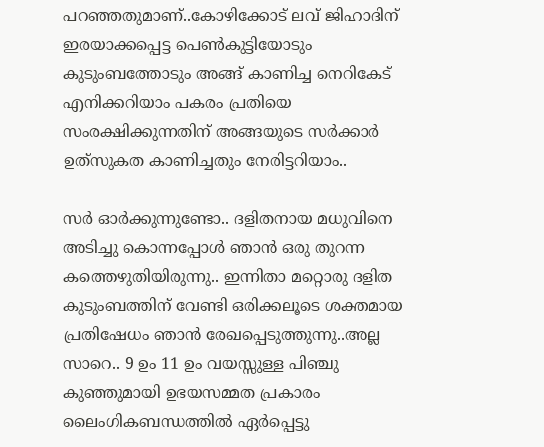പറഞ്ഞതുമാണ്..കോഴിക്കോട് ലവ് ജിഹാദിന് ഇരയാക്കപ്പെട്ട പെണ്‍കുട്ടിയോടും കുടുംബത്തോടും അങ്ങ് കാണിച്ച നെറികേട് എനിക്കറിയാം പകരം പ്രതിയെ സംരക്ഷിക്കുന്നതിന് അങ്ങയുടെ സര്‍ക്കാര്‍ ഉത്‌സുകത കാണിച്ചതും നേരിട്ടറിയാം..

സര്‍ ഓര്‍ക്കുന്നുണ്ടോ.. ദളിതനായ മധുവിനെ അടിച്ചു കൊന്നപ്പോള്‍ ഞാന്‍ ഒരു തുറന്ന കത്തെഴുതിയിരുന്നു.. ഇന്നിതാ മറ്റൊരു ദളിത കുടുംബത്തിന് വേണ്ടി ഒരിക്കലൂടെ ശക്തമായ പ്രതിഷേധം ഞാന്‍ രേഖപ്പെടുത്തുന്നു..അല്ല സാറെ.. 9 ഉം 11 ഉം വയസ്സുള്ള പിഞ്ചു കുഞ്ഞുമായി ഉഭയസമ്മത പ്രകാരം ലൈംഗികബന്ധത്തില്‍ ഏര്‍പ്പെട്ടു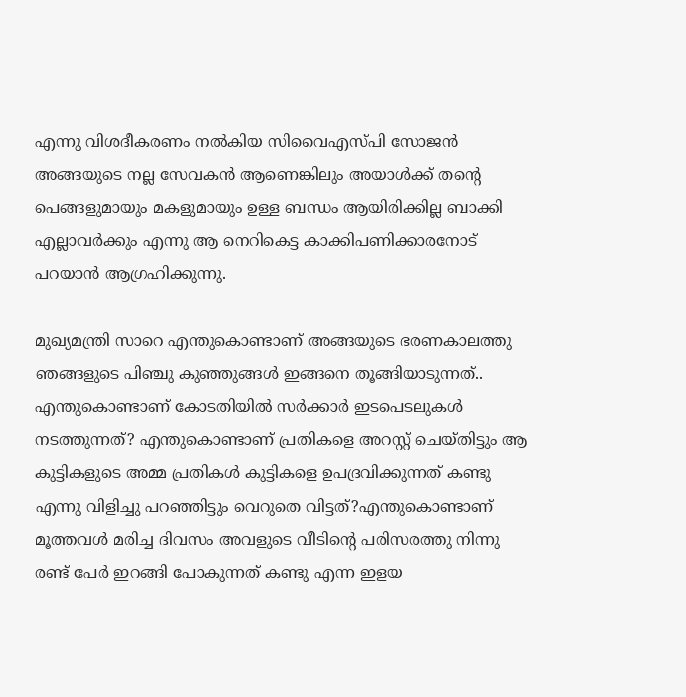എന്നു വിശദീകരണം നല്‍കിയ സിവൈഎസ്പി സോജന്‍ അങ്ങയുടെ നല്ല സേവകന്‍ ആണെങ്കിലും അയാള്‍ക്ക് തന്റെ പെങ്ങളുമായും മകളുമായും ഉള്ള ബന്ധം ആയിരിക്കില്ല ബാക്കി എല്ലാവര്‍ക്കും എന്നു ആ നെറികെട്ട കാക്കിപണിക്കാരനോട് പറയാന്‍ ആഗ്രഹിക്കുന്നു.

മുഖ്യമന്ത്രി സാറെ എന്തുകൊണ്ടാണ് അങ്ങയുടെ ഭരണകാലത്തു ഞങ്ങളുടെ പിഞ്ചു കുഞ്ഞുങ്ങള്‍ ഇങ്ങനെ തൂങ്ങിയാടുന്നത്.. എന്തുകൊണ്ടാണ് കോടതിയില്‍ സര്‍ക്കാര്‍ ഇടപെടലുകള്‍ നടത്തുന്നത്? എന്തുകൊണ്ടാണ് പ്രതികളെ അറസ്റ്റ് ചെയ്തിട്ടും ആ കുട്ടികളുടെ അമ്മ പ്രതികള്‍ കുട്ടികളെ ഉപദ്രവിക്കുന്നത് കണ്ടു എന്നു വിളിച്ചു പറഞ്ഞിട്ടും വെറുതെ വിട്ടത്?എന്തുകൊണ്ടാണ് മൂത്തവള്‍ മരിച്ച ദിവസം അവളുടെ വീടിന്റെ പരിസരത്തു നിന്നു രണ്ട് പേര്‍ ഇറങ്ങി പോകുന്നത് കണ്ടു എന്ന ഇളയ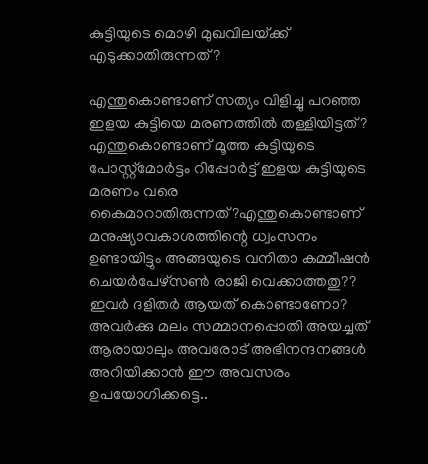കുട്ടിയുടെ മൊഴി മുഖവിലയ്‌ക്ക് എടുക്കാതിരുന്നത്?

എന്തുകൊണ്ടാണ് സത്യം വിളിച്ചു പറഞ്ഞ ഇളയ കുട്ടിയെ മരണത്തില്‍ തള്ളിയിട്ടത്? എന്തുകൊണ്ടാണ് മൂത്ത കുട്ടിയുടെ പോസ്റ്റ്‌മോര്‍ട്ടം റിപ്പോര്‍ട്ട് ഇളയ കുട്ടിയുടെ മരണം വരെ കൈമാറാതിരുന്നത്?എന്തുകൊണ്ടാണ് മനുഷ്യാവകാശത്തിന്റെ ധ്വംസനം ഉണ്ടായിട്ടും അങ്ങയുടെ വനിതാ കമ്മീഷന്‍ ചെയര്‍പേഴ്‌സണ്‍ രാജി വെക്കാത്തതു?? ഇവര്‍ ദളിതര്‍ ആയത് കൊണ്ടാണോ? അവര്‍ക്കു മലം സമ്മാനപ്പൊതി അയച്ചത് ആരായാലും അവരോട് അഭിനന്ദനങ്ങള്‍ അറിയിക്കാന്‍ ഈ അവസരം ഉപയോഗിക്കട്ടെ..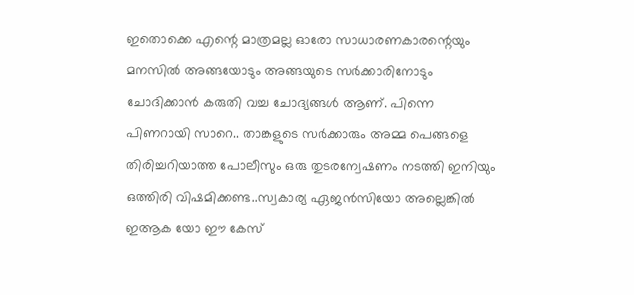ഇതൊക്കെ എന്റെ മാത്രമല്ല ഓരോ സാധാരണകാരന്റെയും മനസില്‍ അങ്ങയോടും അങ്ങയുടെ സര്‍ക്കാരിനോടും ചോദിക്കാന്‍ കരുതി വച്ച ചോദ്യങ്ങള്‍ ആണ്. പിന്നെ പിണറായി സാറെ.. താങ്കളുടെ സര്‍ക്കാരും അമ്മ പെങ്ങളെ തിരിച്ചറിയാത്ത പോലീസും ഒരു തുടരന്വേഷണം നടത്തി ഇനിയും ഒത്തിരി വിഷമിക്കണ്ട..സ്വകാര്യ ഏജന്‍സിയോ അല്ലെങ്കില്‍ ഇആക യോ ഈ കേസ്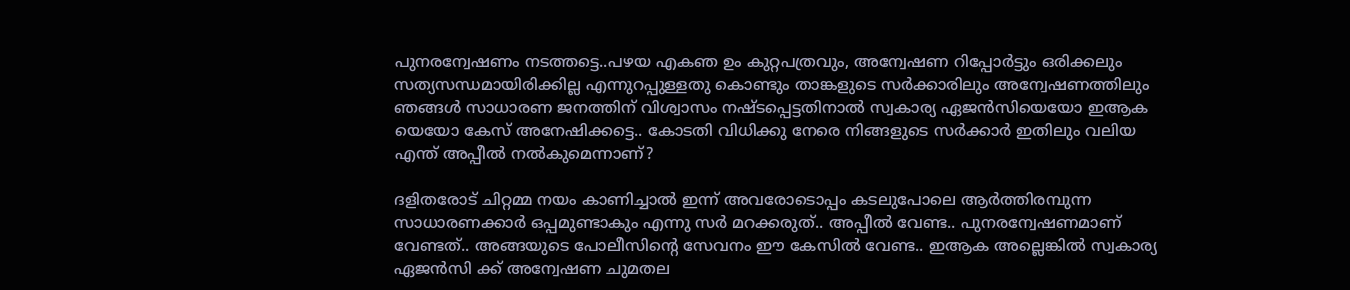പുനരന്വേഷണം നടത്തട്ടെ..പഴയ എകഞ ഉം കുറ്റപത്രവും, അന്വേഷണ റിപ്പോര്‍ട്ടും ഒരിക്കലും സത്യസന്ധമായിരിക്കില്ല എന്നുറപ്പുള്ളതു കൊണ്ടും താങ്കളുടെ സര്‍ക്കാരിലും അന്വേഷണത്തിലും ഞങ്ങള്‍ സാധാരണ ജനത്തിന് വിശ്വാസം നഷ്ടപ്പെട്ടതിനാല്‍ സ്വകാര്യ ഏജന്‍സിയെയോ ഇആക യെയോ കേസ് അനേഷിക്കട്ടെ.. കോടതി വിധിക്കു നേരെ നിങ്ങളുടെ സര്‍ക്കാര്‍ ഇതിലും വലിയ എന്ത് അപ്പീല്‍ നല്‍കുമെന്നാണ്?

ദളിതരോട് ചിറ്റമ്മ നയം കാണിച്ചാല്‍ ഇന്ന് അവരോടൊപ്പം കടലുപോലെ ആര്‍ത്തിരമ്പുന്ന സാധാരണക്കാര്‍ ഒപ്പമുണ്ടാകും എന്നു സര്‍ മറക്കരുത്.. അപ്പീല്‍ വേണ്ട.. പുനരന്വേഷണമാണ് വേണ്ടത്.. അങ്ങയുടെ പോലീസിന്റെ സേവനം ഈ കേസില്‍ വേണ്ട.. ഇആക അല്ലെങ്കില്‍ സ്വകാര്യ ഏജന്‍സി ക്ക് അന്വേഷണ ചുമതല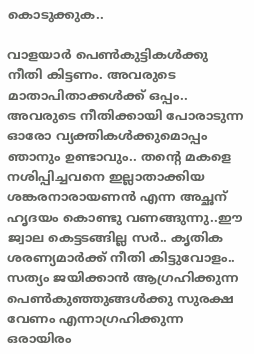കൊടുക്കുക..

വാളയാര്‍ പെണ്‍കുട്ടികള്‍ക്കു നീതി കിട്ടണം. അവരുടെ മാതാപിതാക്കള്‍ക്ക് ഒപ്പം.. അവരുടെ നീതിക്കായി പോരാടുന്ന ഓരോ വ്യക്തികള്‍ക്കുമൊപ്പം ഞാനും ഉണ്ടാവും.. തന്റെ മകളെ നശിപ്പിച്ചവനെ ഇല്ലാതാക്കിയ ശങ്കരനാരായണന്‍ എന്ന അച്ഛന് ഹൃദയം കൊണ്ടു വണങ്ങുന്നു..ഈ ജ്വാല കെട്ടടങ്ങില്ല സര്‍.. കൃതിക ശരണ്യമാര്‍ക്ക് നീതി കിട്ടുവോളം.. സത്യം ജയിക്കാന്‍ ആഗ്രഹിക്കുന്ന പെണ്‍കുഞ്ഞുങ്ങള്‍ക്കു സുരക്ഷ വേണം എന്നാഗ്രഹിക്കുന്ന ഒരായിരം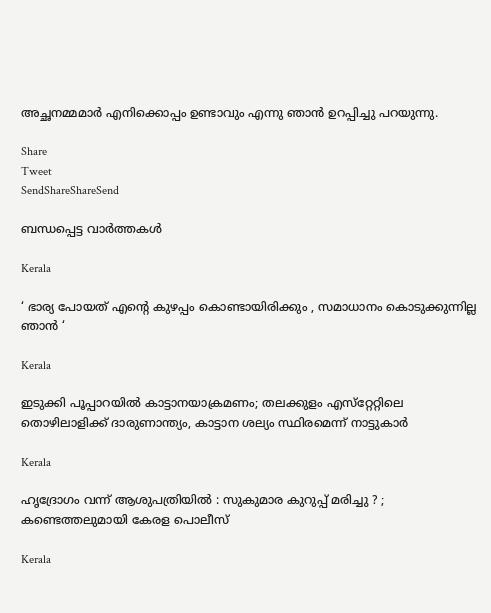അച്ഛനമ്മമാര്‍ എനിക്കൊപ്പം ഉണ്ടാവും എന്നു ഞാന്‍ ഉറപ്പിച്ചു പറയുന്നു.

Share
Tweet
SendShareShareSend

ബന്ധപ്പെട്ട വാര്‍ത്തകള്‍

Kerala

‘ ഭാര്യ പോയത് എന്റെ കുഴപ്പം കൊണ്ടായിരിക്കും , സമാധാനം കൊടുക്കുന്നില്ല ഞാൻ ‘

Kerala

ഇടുക്കി പൂപ്പാറയിൽ കാട്ടാനയാക്രമണം; തലക്കുളം എസ്‌റ്റേറ്റിലെ തൊഴിലാളിക്ക് ദാരുണാന്ത്യം, കാട്ടാന ശല്യം സ്ഥിരമെന്ന് നാട്ടുകാർ

Kerala

ഹൃദ്രോഗം വന്ന് ആശുപത്രിയിൽ : സുകുമാര കുറുപ്പ് മരിച്ചു ? ; കണ്ടെത്തലുമായി കേരള പൊലീസ്

Kerala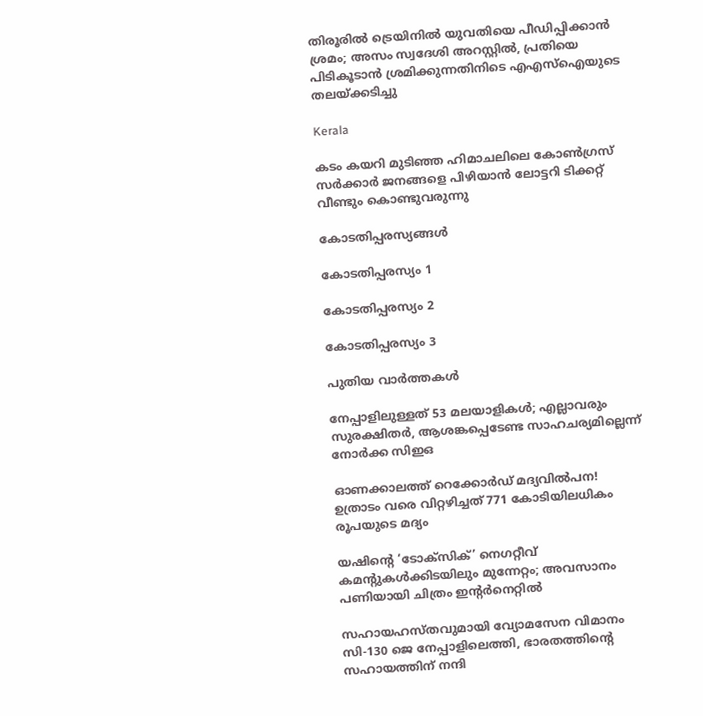തിരൂരിൽ ട്രെയിനിൽ യുവതിയെ പീഡിപ്പിക്കാൻ ശ്രമം; അസം സ്വദേശി അറസ്റ്റിൽ, പ്രതിയെ പിടികൂടാൻ ശ്രമിക്കുന്നതിനിടെ എഎസ്ഐയുടെ തലയ്‌ക്കടിച്ചു

Kerala

കടം കയറി മുടിഞ്ഞ ഹിമാചലിലെ കോൺഗ്രസ് സർക്കാർ ജനങ്ങളെ പിഴിയാൻ ലോട്ടറി ടിക്കറ്റ് വീണ്ടും കൊണ്ടുവരുന്നു

കോടതിപ്പരസ്യങ്ങള്‍

കോടതിപ്പരസ്യം 1

കോടതിപ്പരസ്യം 2

കോടതിപ്പരസ്യം 3

പുതിയ വാര്‍ത്തകള്‍

നേപ്പാളിലുള്ളത് 53 മലയാളികള്‍; എല്ലാവരും സുരക്ഷിതര്‍, ആശങ്കപ്പെടേണ്ട സാഹചര്യമില്ലെന്ന് നോര്‍ക്ക സിഇഒ

ഓണക്കാലത്ത് റെക്കോർഡ് മദ്യവിൽപന! ഉത്രാടം വരെ വിറ്റഴിച്ചത് 771 കോടിയിലധികം രൂപയുടെ മദ്യം

യഷിന്റെ ‘ടോക്‌സിക്’ നെഗറ്റീവ് കമന്റുകള്‍ക്കിടയിലും മുന്നേറ്റം; അവസാനം പണിയായി ചിത്രം ഇന്റര്‍നെറ്റില്‍

സഹായഹസ്തവുമായി വ്യോമസേന വിമാനം സി-130 ജെ നേപ്പാളിലെത്തി, ഭാരതത്തിന്റെ സഹായത്തിന് നന്ദി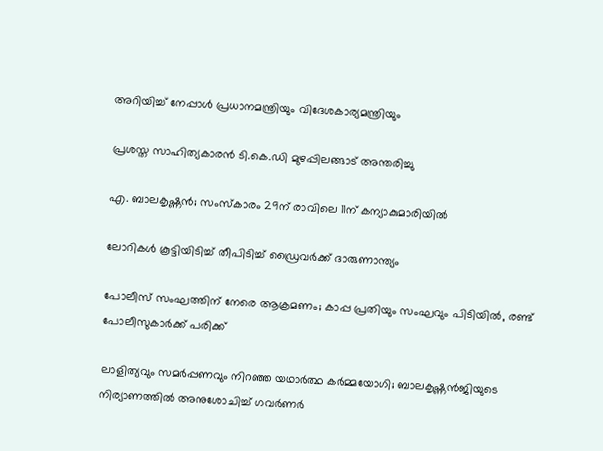അറിയിച്ച് നേപ്പാള്‍ പ്രധാനമന്ത്രിയും വിദേശകാര്യമന്ത്രിയും

പ്രശസ്ത സാഹിത്യകാരൻ ടി.കെ.ഡി മുഴപ്പിലങ്ങാട് അന്തരിച്ചു

എ. ബാലകൃഷ്ണൻ; സംസ്കാരം 29ന് രാവിലെ 11ന് കന്യാകുമാരിയിൽ

ലോറികൾ കൂട്ടിയിടിച്ച് തീപിടിച്ച് ഡ്രൈവർക്ക് ദാരുണാന്ത്യം

പോലീസ് സംഘത്തിന് നേരെ ആക്രമണം; കാപ്പ പ്രതിയും സംഘവും പിടിയില്‍, രണ്ട് പോലീസുകാർക്ക് പരിക്ക്

ലാളിത്യവും സമർപ്പണവും നിറഞ്ഞ യഥാർത്ഥ കർമ്മയോഗി; ബാലകൃഷ്ണൻജിയുടെ നിര്യാണത്തിൽ അനുശോചിച്ച് ഗവർണർ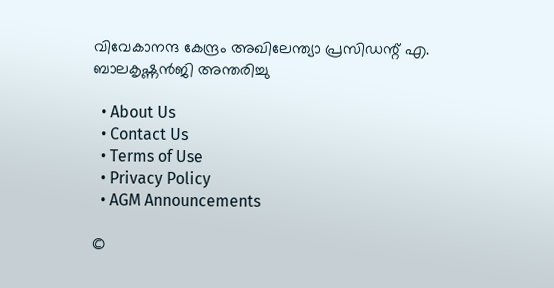വിവേകാനന്ദ കേന്ദ്രം അഖിലേന്ത്യാ പ്രസിഡന്റ് എ. ബാലകൃഷ്ണൻജി അന്തരിച്ചു

  • About Us
  • Contact Us
  • Terms of Use
  • Privacy Policy
  • AGM Announcements

©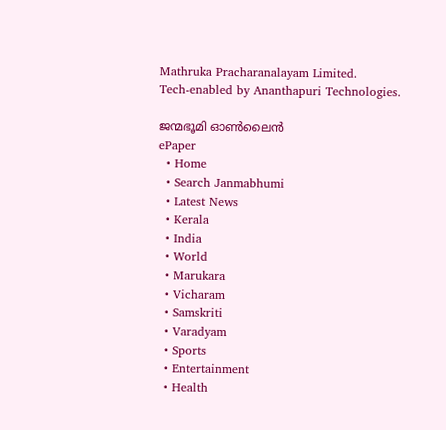Mathruka Pracharanalayam Limited.
Tech-enabled by Ananthapuri Technologies.

ജന്മഭൂമി ഓണ്‍ലൈന്‍
ePaper
  • Home
  • Search Janmabhumi
  • Latest News
  • Kerala
  • India
  • World
  • Marukara
  • Vicharam
  • Samskriti
  • Varadyam
  • Sports
  • Entertainment
  • Health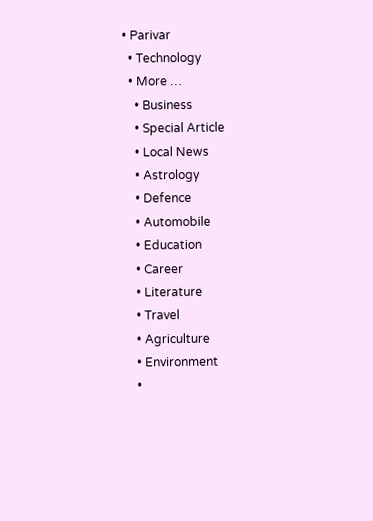• Parivar
  • Technology
  • More …
    • Business
    • Special Article
    • Local News
    • Astrology
    • Defence
    • Automobile
    • Education
    • Career
    • Literature
    • Travel
    • Agriculture
    • Environment
    •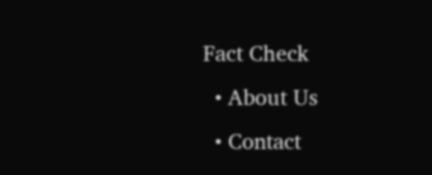Fact Check
  • About Us
  • Contact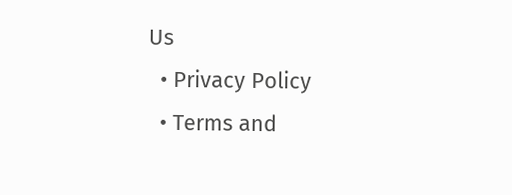Us
  • Privacy Policy
  • Terms and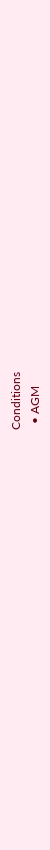Conditions
  • AGM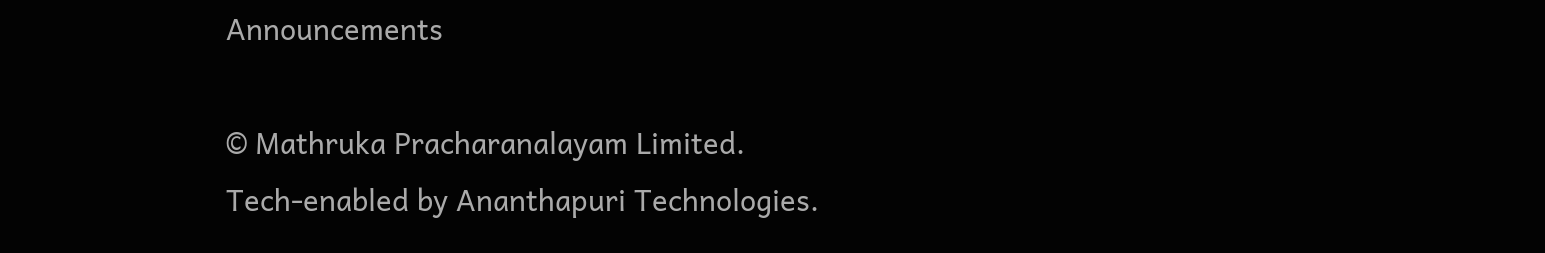Announcements

© Mathruka Pracharanalayam Limited.
Tech-enabled by Ananthapuri Technologies.